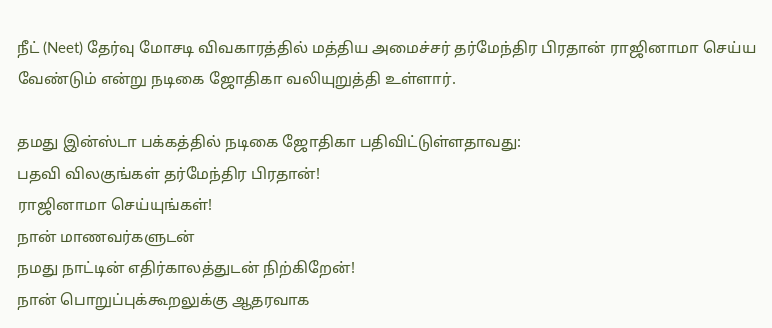நீட் (Neet) தேர்வு மோசடி விவகாரத்தில் மத்திய அமைச்சர் தர்மேந்திர பிரதான் ராஜினாமா செய்ய வேண்டும் என்று நடிகை ஜோதிகா வலியுறுத்தி உள்ளார்.

தமது இன்ஸ்டா பக்கத்தில் நடிகை ஜோதிகா பதிவிட்டுள்ளதாவது:
பதவி விலகுங்கள் தர்மேந்திர பிரதான்!
ராஜினாமா செய்யுங்கள்!
நான் மாணவர்களுடன்
நமது நாட்டின் எதிர்காலத்துடன் நிற்கிறேன்!
நான் பொறுப்புக்கூறலுக்கு ஆதரவாக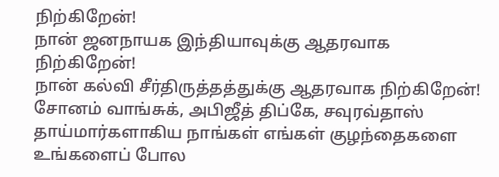நிற்கிறேன்!
நான் ஜனநாயக இந்தியாவுக்கு ஆதரவாக நிற்கிறேன்!
நான் கல்வி சீர்திருத்தத்துக்கு ஆதரவாக நிற்கிறேன்!
சோனம் வாங்சுக், அபிஜீத் திப்கே, சவுரவ்தாஸ்
தாய்மார்களாகிய நாங்கள் எங்கள் குழந்தைகளை உங்களைப் போல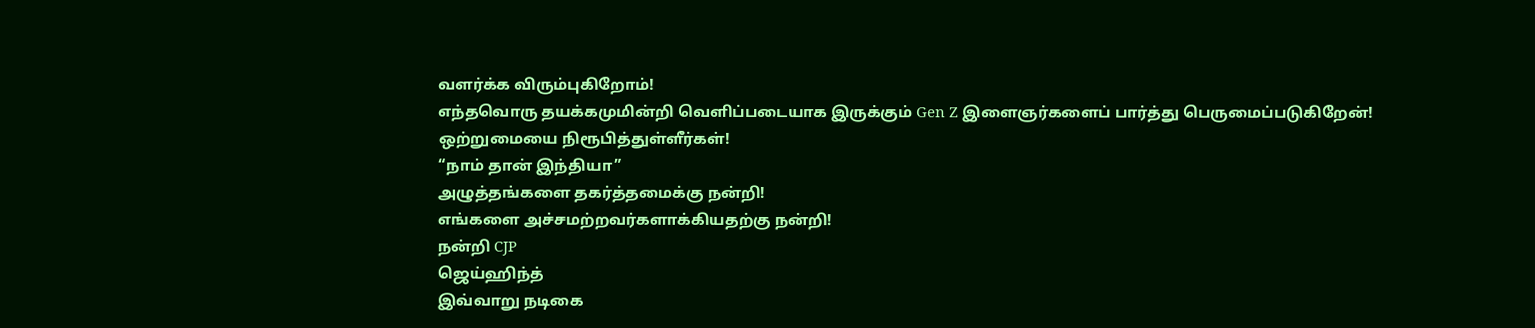வளர்க்க விரும்புகிறோம்!
எந்தவொரு தயக்கமுமின்றி வெளிப்படையாக இருக்கும் Gen Z இளைஞர்களைப் பார்த்து பெருமைப்படுகிறேன்!
ஒற்றுமையை நிரூபித்துள்ளீர்கள்!
“நாம் தான் இந்தியா”
அழுத்தங்களை தகர்த்தமைக்கு நன்றி!
எங்களை அச்சமற்றவர்களாக்கியதற்கு நன்றி!
நன்றி CJP
ஜெய்ஹிந்த்
இவ்வாறு நடிகை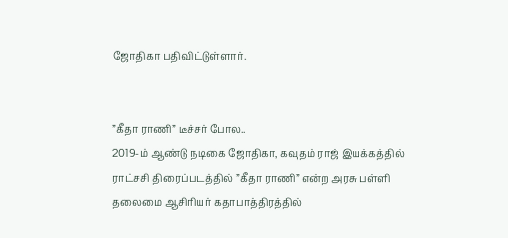ஜோதிகா பதிவிட்டுள்ளார்.


”கீதா ராணி” டீச்சர் போல..
2019-ம் ஆண்டு நடிகை ஜோதிகா, கவுதம் ராஜ் இயக்கத்தில் ராட்சசி திரைப்படத்தில் ”கீதா ராணி” என்ற அரசு பள்ளி தலைமை ஆசிரியர் கதாபாத்திரத்தில்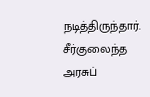நடித்திருந்தார். சீர்குலைந்த அரசுப்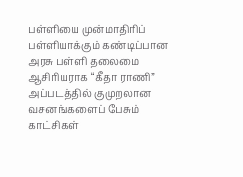பள்ளியை முன்மாதிரிப் பள்ளியாக்கும் கண்டிப்பான அரசு பள்ளி தலைமை ஆசிரியராக “கீதா ராணி” அப்படத்தில் குமுறலான வசனங்களைப் பேசும் காட்சிகள்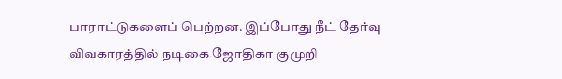பாராட்டுகளைப் பெற்றன. இப்போது நீட் தேர்வு விவகாரத்தில் நடிகை ஜோதிகா குமுறி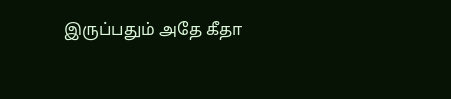இருப்பதும் அதே கீதா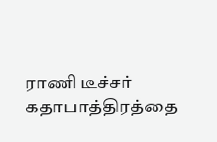ராணி டீச்சர் கதாபாத்திரத்தை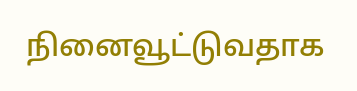நினைவூட்டுவதாக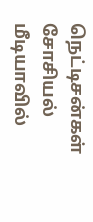நெட்டிசன்கள் சோசியல் மீடியாவில்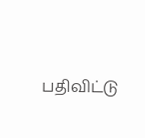பதிவிட்டு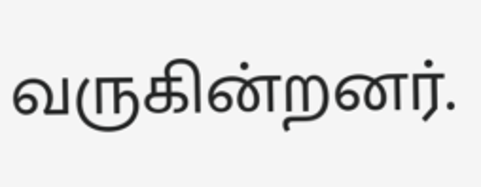வருகின்றனர்.